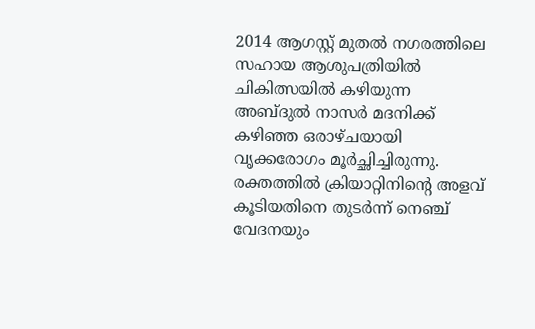2014 ആഗസ്റ്റ് മുതല്‍ നഗരത്തിലെ സഹായ ആശുപത്രിയില്‍ ചികിത്സയില്‍ കഴിയുന്ന അബ്ദുല്‍ നാസര്‍ മദനിക്ക് കഴിഞ്ഞ ഒരാഴ്ചയായി വൃക്കരോഗം മൂര്‍ച്ഛിച്ചിരുന്നു. രക്തത്തില്‍ ക്രിയാറ്റിനിന്റെ അളവ് കൂടിയതിനെ തുടര്‍ന്ന് നെഞ്ച് വേദനയും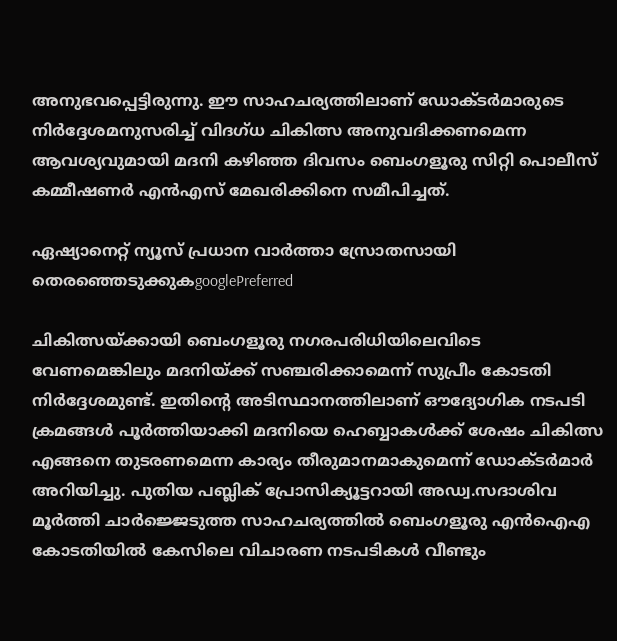അനുഭവപ്പെട്ടിരുന്നു. ഈ സാഹചര്യത്തിലാണ് ഡോക്ടര്‍മാരുടെ നിര്‍ദ്ദേശമനുസരിച്ച് വിദഗ്ധ ചികിത്സ അനുവദിക്കണമെന്ന ആവശ്യവുമായി മദനി കഴിഞ്ഞ ദിവസം ബെംഗളൂരു സിറ്റി പൊലീസ് കമ്മീഷണര്‍ എന്‍എസ് മേഖരിക്കിനെ സമീപിച്ചത്.

ഏഷ്യാനെറ്റ് ന്യൂസ് പ്രധാന വാർത്താ സ്രോതസായി തെരഞ്ഞെടുക്കുകgooglePreferred

ചികിത്സയ്‌ക്കായി ബെംഗളൂരു നഗരപരിധിയിലെവിടെ വേണമെങ്കിലും മദനിയ്‌ക്ക് സഞ്ചരിക്കാമെന്ന് സുപ്രീം കോടതി നിര്‍ദ്ദേശമുണ്ട്. ഇതിന്റെ അടിസ്ഥാനത്തിലാണ് ഔദ്യോഗിക നടപടി ക്രമങ്ങള്‍ പൂര്‍ത്തിയാക്കി മദനിയെ ഹെബ്ബാകള്‍ക്ക് ശേഷം ചികിത്സ എങ്ങനെ തുടരണമെന്ന കാര്യം തീരുമാനമാകുമെന്ന് ഡോക്ടര്‍മാര്‍ അറിയിച്ചു. പുതിയ പബ്ലിക് പ്രോസിക്യൂട്ടറായി അഡ്വ.സദാശിവ മൂര്‍ത്തി ചാര്‍ജ്ജെടുത്ത സാഹചര്യത്തില്‍ ബെംഗളൂരു എന്‍ഐഎ കോടതിയില്‍ കേസിലെ വിചാരണ നടപടികള്‍ വീണ്ടും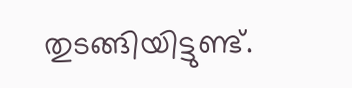തുടങ്ങിയിട്ടുണ്ട്.